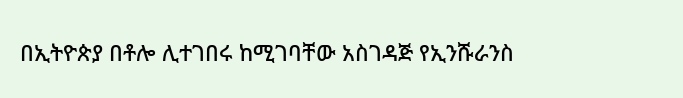በኢትዮጵያ በቶሎ ሊተገበሩ ከሚገባቸው አስገዳጅ የኢንሹራንስ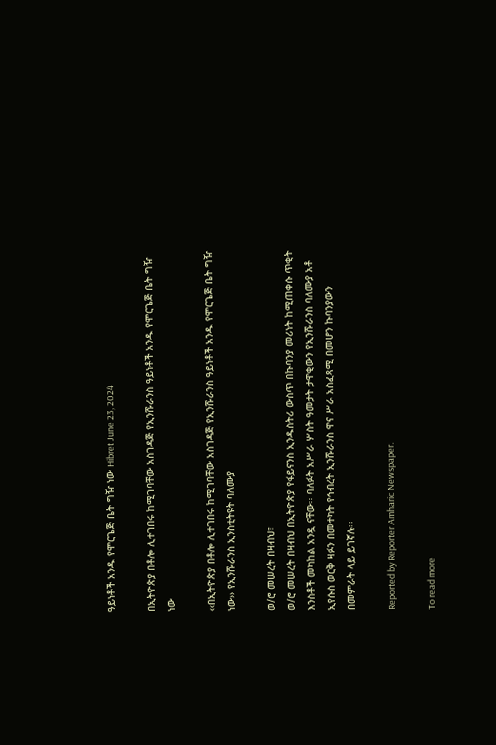ዓይነቶች አንዱ የሞርጌጅ ቤት ግዥ ነው Hibret June 23, 2024

በኢትዮጵያ በቶሎ ሊተገበሩ ከሚገባቸው አስገዳጅ የኢንሹራንስ ዓይነቶች አንዱ የሞርጌጅ ቤት ግዥ ነው

‹‹በኢትዮጵያ በቶሎ ሊተገበሩ ከሚገባቸው አስገዳጅ የኢንሹራንስ ዓይነቶች አንዱ የሞርጌጅ ቤት ግዥ ነው›› የኢንሹራንስ ኢንስቲትዩት ባለሙያ

ወ/ሮ መሠረት በዛብህ፣
ወ/ሮ መሠረት በዛብህ በኢትዮጵያ የፋይናንስ ኢንዱስትሪ ውስጥ በኩባንያ መሪነት ከሚጠቀሱ ጥቂት እንስቶች መካከል አንዷ ናቸው፡፡ ባለፉት አሥራ ሦስት ዓመታት ታዋቂውን የኢንሹራንስ ባለሙያ አቶ ኢየሱስ ወርቅ ዛፉን በመተካት የኅብረት ኢንሹራንስ ዋና ሥራ አስፈጻሚ በመሆን ኩባንያውን በመምራት ላይ ይገኛሉ፡፡

Reported by Reporter Amharic Newspaper.

To read more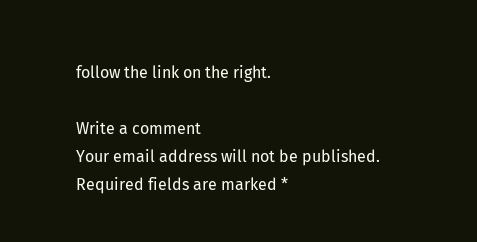follow the link on the right.

Write a comment
Your email address will not be published. Required fields are marked *